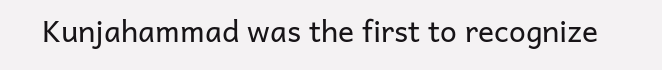Kunjahammad was the first to recognize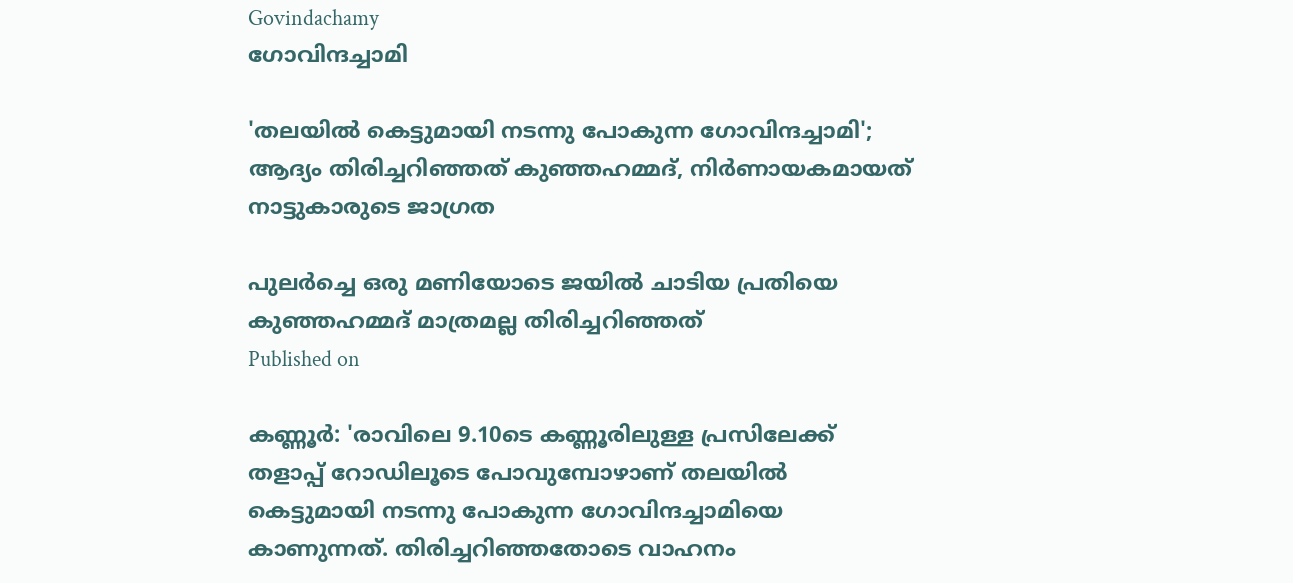Govindachamy
ഗോവിന്ദച്ചാമി

'തലയില്‍ കെട്ടുമായി നടന്നു പോകുന്ന ഗോവിന്ദച്ചാമി'; ആദ്യം തിരിച്ചറിഞ്ഞത് കുഞ്ഞഹമ്മദ്, നിര്‍ണായകമായത് നാട്ടുകാരുടെ ജാഗ്രത

പുലര്‍ച്ചെ ഒരു മണിയോടെ ജയില്‍ ചാടിയ പ്രതിയെ കുഞ്ഞഹമ്മദ് മാത്രമല്ല തിരിച്ചറിഞ്ഞത്
Published on

കണ്ണൂര്‍: 'രാവിലെ 9.10ടെ കണ്ണൂരിലുള്ള പ്രസിലേക്ക് തളാപ്പ് റോഡിലൂടെ പോവുമ്പോഴാണ് തലയില്‍ കെട്ടുമായി നടന്നു പോകുന്ന ഗോവിന്ദച്ചാമിയെ കാണുന്നത്. തിരിച്ചറിഞ്ഞതോടെ വാഹനം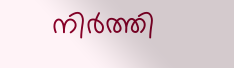നിര്‍ത്തി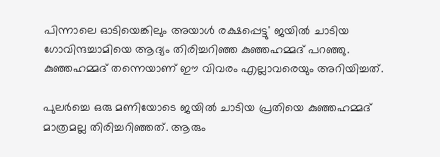പിന്നാലെ ഓടിയെങ്കിലും അയാള്‍ രക്ഷപ്പെട്ടു' ജയില്‍ ചാടിയ ഗോവിന്ദച്ചാമിയെ ആദ്യം തിരിച്ചറിഞ്ഞ കുഞ്ഞഹമ്മദ് പറഞ്ഞു. കുഞ്ഞഹമ്മദ് തന്നെയാണ് ഈ വിവരം എല്ലാവരെയും അറിയിച്ചത്.

പുലര്‍ച്ചെ ഒരു മണിയോടെ ജയില്‍ ചാടിയ പ്രതിയെ കുഞ്ഞഹമ്മദ് മാത്രമല്ല തിരിച്ചറിഞ്ഞത്. ആരും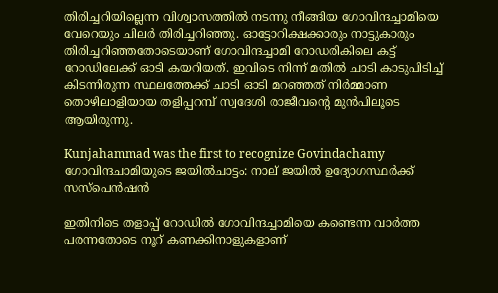തിരിച്ചറിയില്ലെന്ന വിശ്വാസത്തില്‍ നടന്നു നീങ്ങിയ ഗോവിന്ദച്ചാമിയെ വേറെയും ചിലര്‍ തിരിച്ചറിഞ്ഞു. ഓട്ടോറിക്ഷക്കാരും നാട്ടുകാരും തിരിച്ചറിഞ്ഞതോടെയാണ് ഗോവിന്ദച്ചാമി റോഡരികിലെ കട്ട് റോഡിലേക്ക് ഓടി കയറിയത്. ഇവിടെ നിന്ന് മതില്‍ ചാടി കാടുപിടിച്ച് കിടന്നിരുന്ന സ്ഥലത്തേക്ക് ചാടി ഓടി മറഞ്ഞത് നിര്‍മ്മാണ തൊഴിലാളിയായ തളിപ്പറമ്പ് സ്വദേശി രാജീവന്റെ മുന്‍പിലൂടെ ആയിരുന്നു.

Kunjahammad was the first to recognize Govindachamy
ഗോവിന്ദചാമിയുടെ ജയില്‍ചാട്ടം: നാല് ജയില്‍ ഉദ്യോഗസ്ഥര്‍ക്ക് സസ്‌പെന്‍ഷന്‍

ഇതിനിടെ തളാപ്പ് റോഡില്‍ ഗോവിന്ദച്ചാമിയെ കണ്ടെന്ന വാര്‍ത്ത പരന്നതോടെ നൂറ് കണക്കിനാളുകളാണ്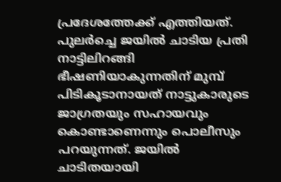പ്രദേശത്തേക്ക് എത്തിയത്. പുലര്‍ച്ചെ ജയില്‍ ചാടിയ പ്രതി നാട്ടിലിറങ്ങി ഭീഷണിയാകുന്നതിന് മുമ്പ് പിടികൂടാനായത് നാട്ടുകാരുടെ ജാഗ്രതയും സഹായവും കൊണ്ടാണെന്നും പൊലീസും പറയുന്നത്. ജയില്‍ ചാടിതയായി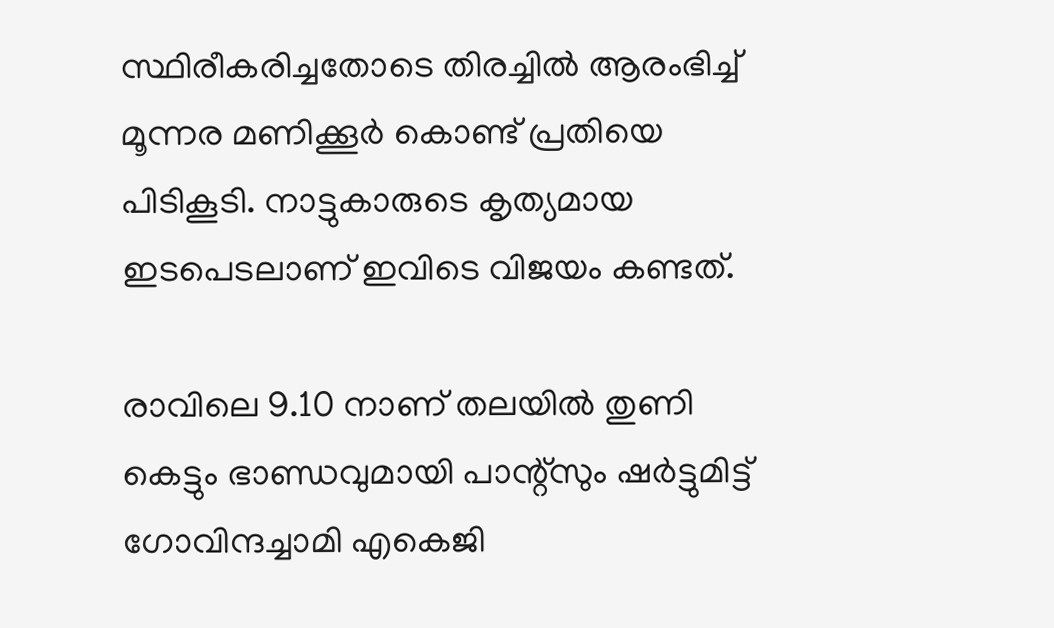സ്ഥിരീകരിച്ചതോടെ തിരച്ചില്‍ ആരംഭിച്ച് മൂന്നര മണിക്കൂര്‍ കൊണ്ട് പ്രതിയെ പിടികൂടി. നാട്ടുകാരുടെ കൃത്യമായ ഇടപെടലാണ് ഇവിടെ വിജയം കണ്ടത്.

രാവിലെ 9.10 നാണ് തലയില്‍ തുണി കെട്ടും ഭാണ്ഡവുമായി പാന്റ്‌സും ഷര്‍ട്ടുമിട്ട് ഗോവിന്ദച്ചാമി എകെജി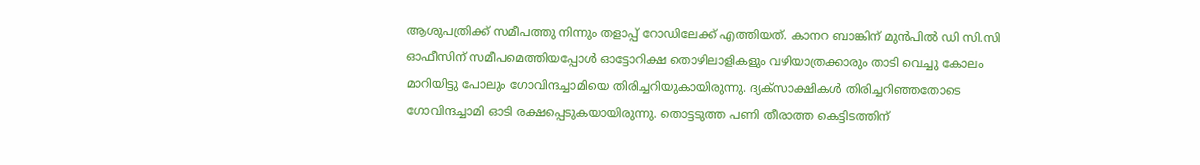ആശുപത്രിക്ക് സമീപത്തു നിന്നും തളാപ്പ് റോഡിലേക്ക് എത്തിയത്. കാനറ ബാങ്കിന് മുന്‍പില്‍ ഡി സി.സി ഓഫീസിന് സമീപമെത്തിയപ്പോള്‍ ഓട്ടോറിക്ഷ തൊഴിലാളികളും വഴിയാത്രക്കാരും താടി വെച്ചു കോലം മാറിയിട്ടു പോലും ഗോവിന്ദച്ചാമിയെ തിരിച്ചറിയുകായിരുന്നു. ദ്യക്‌സാക്ഷികള്‍ തിരിച്ചറിഞ്ഞതോടെ ഗോവിന്ദച്ചാമി ഓടി രക്ഷപ്പെടുകയായിരുന്നു. തൊട്ടടുത്ത പണി തീരാത്ത കെട്ടിടത്തിന്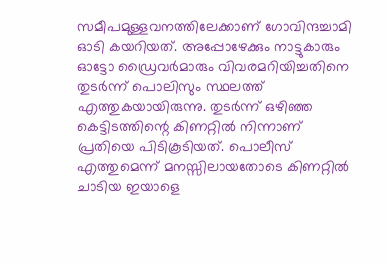സമീപമുള്ളവനത്തിലേക്കാണ് ഗോവിന്ദച്ചാമി ഓടി കയറിയത്. അപ്പോഴേക്കും നാട്ടുകാരും ഓട്ടോ ഡ്രൈവര്‍മാരും വിവരമറിയിച്ചതിനെ തുടര്‍ന്ന് പൊലിസും സ്ഥലത്ത് എത്തുകയായിരുന്നു. തുടര്‍ന്ന് ഒഴിഞ്ഞ കെട്ടിടത്തിന്റെ കിണറ്റില്‍ നിന്നാണ് പ്രതിയെ പിടികൂടിയത്. പൊലീസ് എത്തുമെന്ന് മനസ്സിലായതോടെ കിണറ്റില്‍ ചാടിയ ഇയാളെ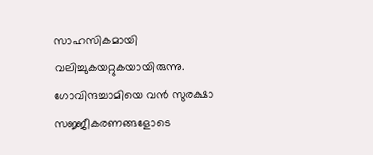സാഹസികമായി വലിച്ചുകയറ്റുകയായിരുന്നു. ഗോവിന്ദച്ചാമിയെ വന്‍ സുരക്ഷാ സജ്ജീകരണങ്ങളോടെ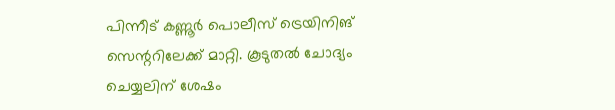പിന്നീട് കണ്ണൂര്‍ പൊലീസ് ട്രെയിനിങ് സെന്ററിലേക്ക് മാറ്റി. കൂടുതല്‍ ചോദ്യം ചെയ്യലിന് ശേഷം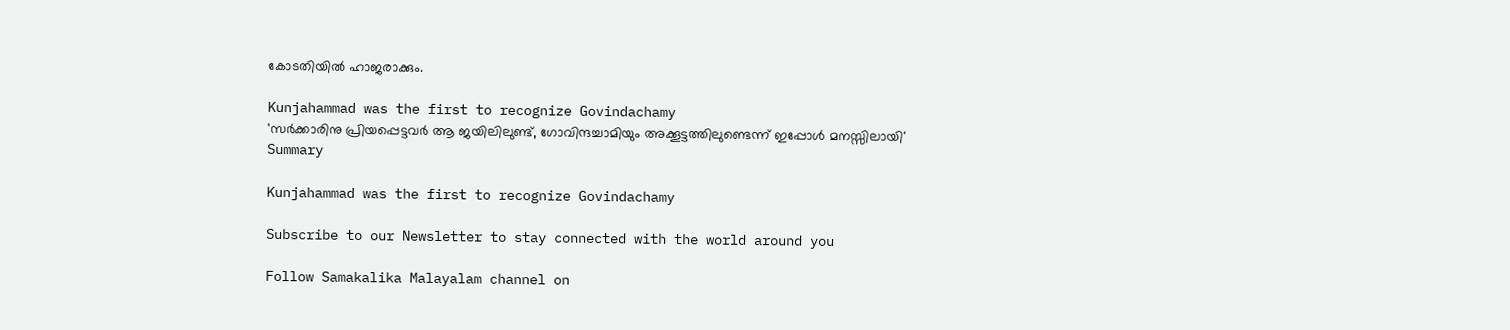കോടതിയില്‍ ഹാജരാക്കും.

Kunjahammad was the first to recognize Govindachamy
'സര്‍ക്കാരിനു പ്രിയപ്പെട്ടവര്‍ ആ ജയിലിലുണ്ട്, ഗോവിന്ദച്ചാമിയും അക്കൂട്ടത്തിലുണ്ടെന്ന് ഇപ്പോള്‍ മനസ്സിലായി'
Summary

Kunjahammad was the first to recognize Govindachamy

Subscribe to our Newsletter to stay connected with the world around you

Follow Samakalika Malayalam channel on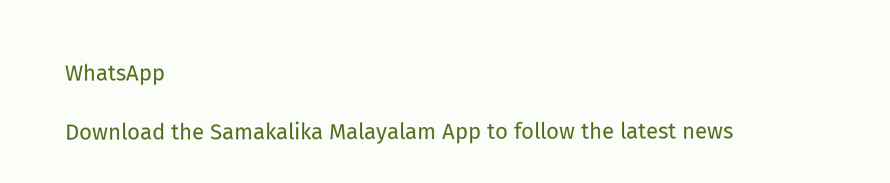WhatsApp

Download the Samakalika Malayalam App to follow the latest news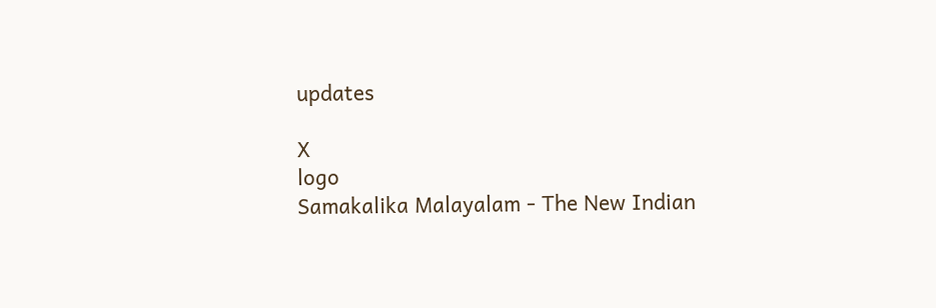updates

X
logo
Samakalika Malayalam - The New Indian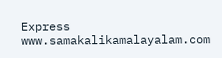Express
www.samakalikamalayalam.com